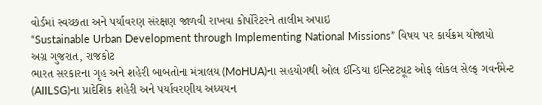વોર્ડમાં સ્વચ્છતા અને પર્યાવરણ સંરક્ષણ જાળવી રાખવા કોર્પોરેટરને તાલીમ અપાઇ
“Sustainable Urban Development through Implementing National Missions” વિષય પર કાર્યક્રમ યોજાયો
અગ્ર ગુજરાત, રાજકોટ
ભારત સરકારના ગૃહ અને શહેરી બાબતોના મંત્રાલય (MoHUA)ના સહયોગથી ઓલ ઈન્ડિયા ઇન્સ્ટિટ્યૂટ ઓફ લોકલ સેલ્ફ ગવર્નમેન્ટ (AIILSG)ના પ્રાદેશિક શહેરી અને પર્યાવરણીય અધ્યયન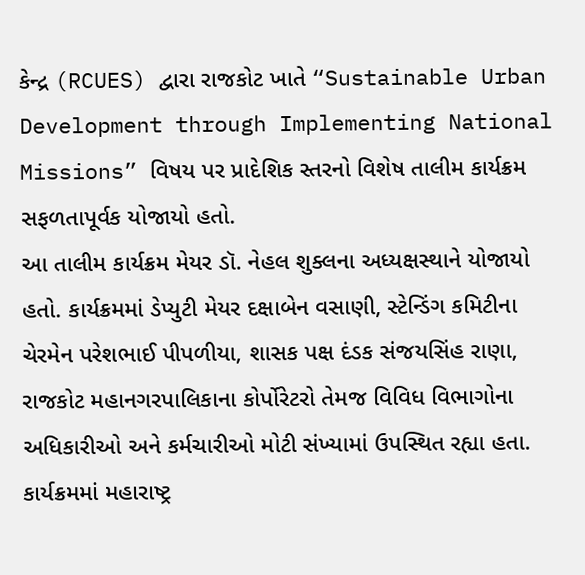કેન્દ્ર (RCUES) દ્વારા રાજકોટ ખાતે “Sustainable Urban Development through Implementing National Missions” વિષય પર પ્રાદેશિક સ્તરનો વિશેષ તાલીમ કાર્યક્રમ સફળતાપૂર્વક યોજાયો હતો.
આ તાલીમ કાર્યક્રમ મેયર ડૉ. નેહલ શુક્લના અધ્યક્ષસ્થાને યોજાયો હતો. કાર્યક્રમમાં ડેપ્યુટી મેયર દક્ષાબેન વસાણી, સ્ટેન્ડિંગ કમિટીના ચેરમેન પરેશભાઈ પીપળીયા, શાસક પક્ષ દંડક સંજયસિંહ રાણા, રાજકોટ મહાનગરપાલિકાના કોર્પોરેટરો તેમજ વિવિધ વિભાગોના અધિકારીઓ અને કર્મચારીઓ મોટી સંખ્યામાં ઉપસ્થિત રહ્યા હતા.
કાર્યક્રમમાં મહારાષ્ટ્ર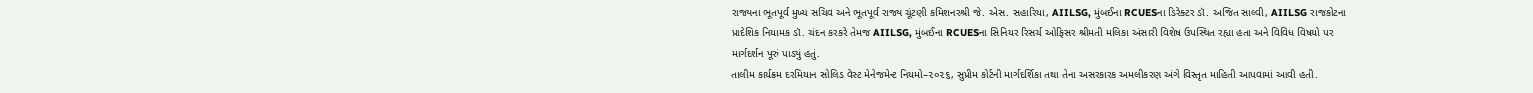રાજ્યના ભૂતપૂર્વ મુખ્ય સચિવ અને ભૂતપૂર્વ રાજ્ય ચૂંટણી કમિશનરશ્રી જે. એસ. સહારિયા, AIILSG, મુંબઈના RCUESના ડિરેક્ટર ડૉ. અજિત સાલ્વી, AIILSG રાજકોટના પ્રાદેશિક નિયામક ડૉ. ચંદન કરકરે તેમજ AIILSG, મુંબઈના RCUESના સિનિયર રિસર્ચ ઓફિસર શ્રીમતી મલિકા અંસારી વિશેષ ઉપસ્થિત રહ્યા હતા અને વિવિધ વિષયો પર માર્ગદર્શન પૂરું પાડ્યું હતું.
તાલીમ કાર્યક્રમ દરમિયાન સોલિડ વેસ્ટ મેનેજમેન્ટ નિયમો–૨૦૨૬, સુપ્રીમ કોર્ટની માર્ગદર્શિકા તથા તેના અસરકારક અમલીકરણ અંગે વિસ્તૃત માહિતી આપવામાં આવી હતી.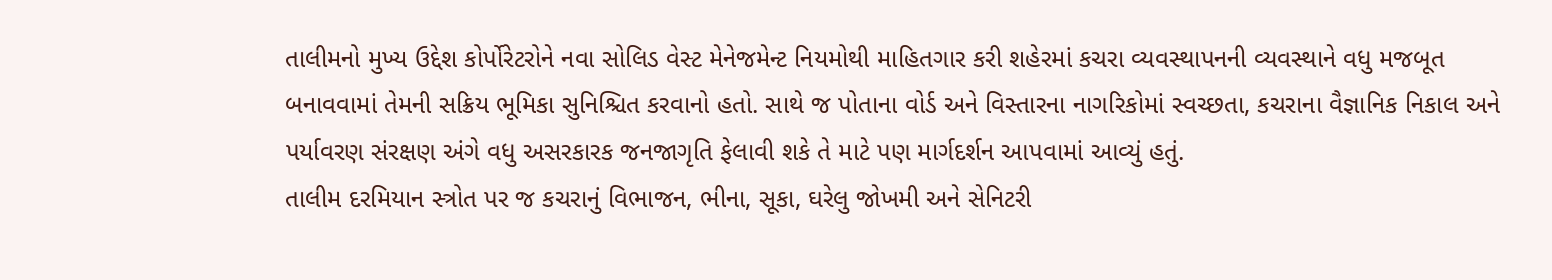તાલીમનો મુખ્ય ઉદ્દેશ કોર્પોરેટરોને નવા સોલિડ વેસ્ટ મેનેજમેન્ટ નિયમોથી માહિતગાર કરી શહેરમાં કચરા વ્યવસ્થાપનની વ્યવસ્થાને વધુ મજબૂત બનાવવામાં તેમની સક્રિય ભૂમિકા સુનિશ્ચિત કરવાનો હતો. સાથે જ પોતાના વોર્ડ અને વિસ્તારના નાગરિકોમાં સ્વચ્છતા, કચરાના વૈજ્ઞાનિક નિકાલ અને પર્યાવરણ સંરક્ષણ અંગે વધુ અસરકારક જનજાગૃતિ ફેલાવી શકે તે માટે પણ માર્ગદર્શન આપવામાં આવ્યું હતું.
તાલીમ દરમિયાન સ્ત્રોત પર જ કચરાનું વિભાજન, ભીના, સૂકા, ઘરેલુ જોખમી અને સેનિટરી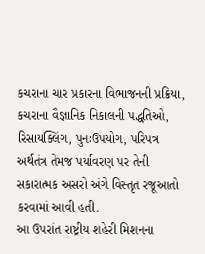કચરાના ચાર પ્રકારના વિભાજનની પ્રક્રિયા, કચરાના વૈજ્ઞાનિક નિકાલની પદ્ધતિઓ, રિસાયક્લિંગ, પુનઃઉપયોગ, પરિપત્ર અર્થતંત્ર તેમજ પર્યાવરણ પર તેની સકારાત્મક અસરો અંગે વિસ્તૃત રજૂઆતો કરવામાં આવી હતી.
આ ઉપરાંત રાષ્ટ્રીય શહેરી મિશનના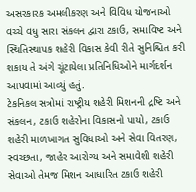અસરકારક અમલીકરણ અને વિવિધ યોજનાઓ વચ્ચે વધુ સારા સંકલન દ્વારા ટકાઉ, સમાવિષ્ટ અને સ્થિતિસ્થાપક શહેરી વિકાસ કેવી રીતે સુનિશ્ચિત કરી શકાય તે અંગે ચૂંટાયેલા પ્રતિનિધિઓને માર્ગદર્શન આપવામાં આવ્યું હતું.
ટેકનિકલ સત્રોમાં રાષ્ટ્રીય શહેરી મિશનની દ્રષ્ટિ અને સંકલન, ટકાઉ શહેરોના વિકાસનો પાયો, ટકાઉ શહેરી માળખાગત સુવિધાઓ અને સેવા વિતરણ, સ્વચ્છતા, જાહેર આરોગ્ય અને સમાવેશી શહેરી સેવાઓ તેમજ મિશન આધારિત ટકાઉ શહેરી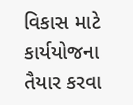વિકાસ માટે કાર્યયોજના તૈયાર કરવા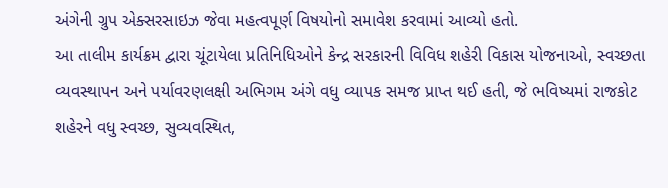અંગેની ગ્રુપ એક્સરસાઇઝ જેવા મહત્વપૂર્ણ વિષયોનો સમાવેશ કરવામાં આવ્યો હતો.
આ તાલીમ કાર્યક્રમ દ્વારા ચૂંટાયેલા પ્રતિનિધિઓને કેન્દ્ર સરકારની વિવિધ શહેરી વિકાસ યોજનાઓ, સ્વચ્છતા વ્યવસ્થાપન અને પર્યાવરણલક્ષી અભિગમ અંગે વધુ વ્યાપક સમજ પ્રાપ્ત થઈ હતી, જે ભવિષ્યમાં રાજકોટ શહેરને વધુ સ્વચ્છ, સુવ્યવસ્થિત,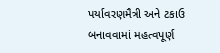પર્યાવરણમૈત્રી અને ટકાઉ બનાવવામાં મહત્વપૂર્ણ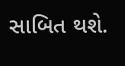સાબિત થશે.